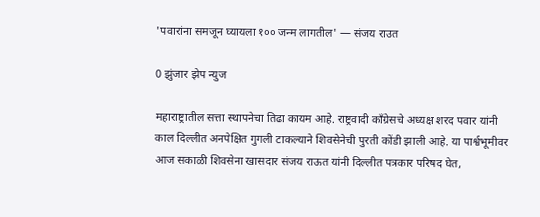'पवारांना समजून घ्यायला १०० जन्म लागतील' — संजय राउत

0 झुंजार झेप न्युज

महाराष्ट्रातील सत्ता स्थापनेचा तिढा कायम आहे. राष्ट्रवादी काँग्रेसचे अध्यक्ष शरद पवार यांनी काल दिल्लीत अनपेक्षित गुगली टाकल्याने शिवसेनेची पुरती कोंडी झाली आहे. या पार्श्वभूमीवर आज सकाळी शिवसेना खासदार संजय राऊत यांनी दिल्लीत पत्रकार परिषद घेत,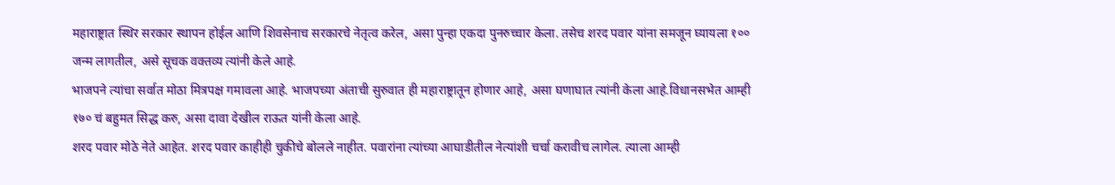महाराष्ट्रात स्थिर सरकार स्थापन होईल आणि शिवसेनाच सरकारचे नेतृत्व करेल, असा पुन्हा एकदा पुनरुच्चार केला. तसेच शरद पवार यांना समजून घ्यायला १०० जन्म लागतील, असे सूचक वक्तव्य त्यांनी केले आहे.
भाजपने त्यांचा सर्वात मोठा मित्रपक्ष गमावला आहे. भाजपच्या अंताची सुरुवात ही महाराष्ट्रातून होणार आहे, असा घणाघात त्यांनी केला आहे.विधानसभेत आम्ही १७० चं बहुमत सिद्ध करु, असा दावा देखील राऊत यांनी केला आहे.
शरद पवार मोठे नेते आहेत. शरद पवार काहीही चुकीचे बोलले नाहीत. पवारांना त्यांच्या आघाडीतील नेत्यांशी चर्चा करावीच लागेल. त्याला आम्ही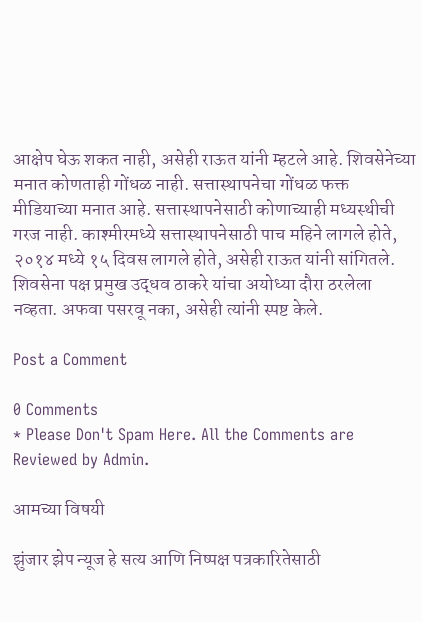आक्षेप घेऊ शकत नाही, असेही राऊत यांनी म्हटले आहे. शिवसेनेच्या मनात कोणताही गोंधळ नाही. सत्तास्थापनेचा गोंधळ फक्त मीडियाच्या मनात आहे. सत्तास्थापनेसाठी कोणाच्याही मध्यस्थीची गरज नाही. काश्मीरमध्ये सत्तास्थापनेसाठी पाच महिने लागले होते, २०१४ मध्ये १५ दिवस लागले होते, असेही राऊत यांनी सांगितले.
शिवसेना पक्ष प्रमुख उद्धव ठाकरे यांचा अयोध्या दौरा ठरलेला नव्हता. अफवा पसरवू नका, असेही त्यांनी स्पष्ट केले.

Post a Comment

0 Comments
* Please Don't Spam Here. All the Comments are Reviewed by Admin.

आमच्या विषयी

झुंजार झेप न्यूज हे सत्य आणि निष्पक्ष पत्रकारितेसाठी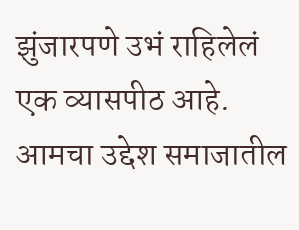झुंजारपणे उभं राहिलेलं एक व्यासपीठ आहे. आमचा उद्देश समाजातील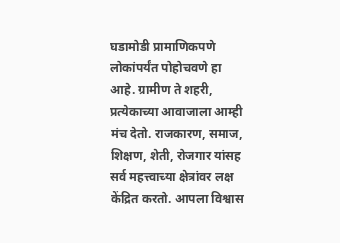घडामोडी प्रामाणिकपणे लोकांपर्यंत पोहोचवणे हा आहे. ग्रामीण ते शहरी, प्रत्येकाच्या आवाजाला आम्ही मंच देतो. राजकारण, समाज, शिक्षण, शेती, रोजगार यांसह सर्व महत्त्वाच्या क्षेत्रांवर लक्ष केंद्रित करतो. आपला विश्वास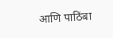आणि पाठिंबा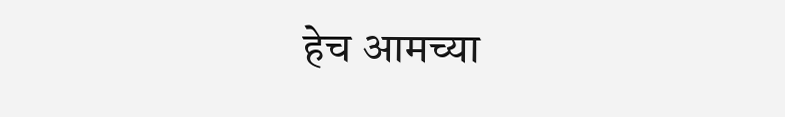हेच आमच्या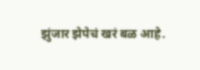झुंजार झेपेचं खरं बळ आहे.